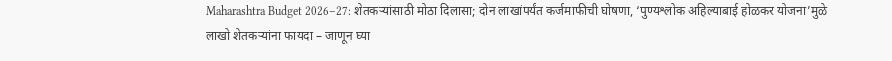Maharashtra Budget 2026–27: शेतकऱ्यांसाठी मोठा दिलासा; दोन लाखांपर्यंत कर्जमाफीची घोषणा, ‘पुण्यश्लोक अहिल्याबाई होळकर योजना’मुळे लाखो शेतकऱ्यांना फायदा – जाणून घ्या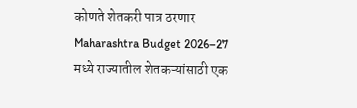कोणते शेतकरी पात्र ठरणार
Maharashtra Budget 2026–27 मध्ये राज्यातील शेतकऱ्यांसाठी एक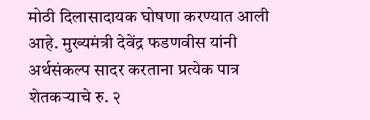मोठी दिलासादायक घोषणा करण्यात आली आहे. मुख्यमंत्री देवेंद्र फडणवीस यांनी अर्थसंकल्प सादर करताना प्रत्येक पात्र शेतकऱ्याचे रु. २